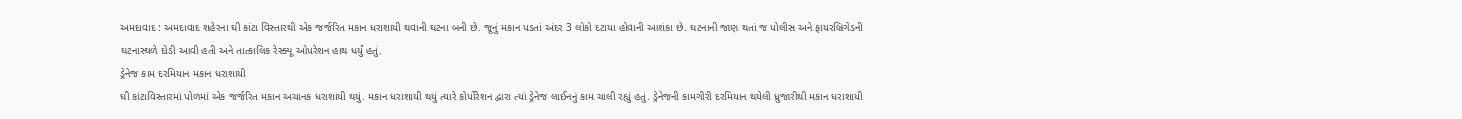અમદાવાદ : અમદાવાદ શહેરના ઘી કાંટા વિસ્તારથી એક જર્જરિત મકાન ધરાશાયી થવાની ઘટના બની છે. જૂનું મકાન પડતાં અંદર 3 લોકો દટાયા હોવાની આશંકા છે. ઘટનાની જાણ થતાં જ પોલીસ અને ફાયરબ્રિગેડની ઘટનાસ્થળે દોડી આવી હતી અને તાત્કાલિક રેસ્ક્યૂ ઓપરેશન હાથ ધર્યું હતું.
ડ્રેનેજ કામ દરમિયાન મકાન ધરાશાયી
ઘી કાંટાવિસ્તારમાં પોળમાં એક જર્જરિત મકાન અચાનક ધરાશાયી થયું. મકાન ધરાશાયી થયું ત્યારે કોર્પોરેશન દ્વારા ત્યાં ડ્રેનેજ લાઈનનું કામ ચાલી રહ્યું હતું. ડ્રેનેજની કામગીરી દરમિયાન થયેલી ધ્રુજારીથી મકાન ધરાશાયી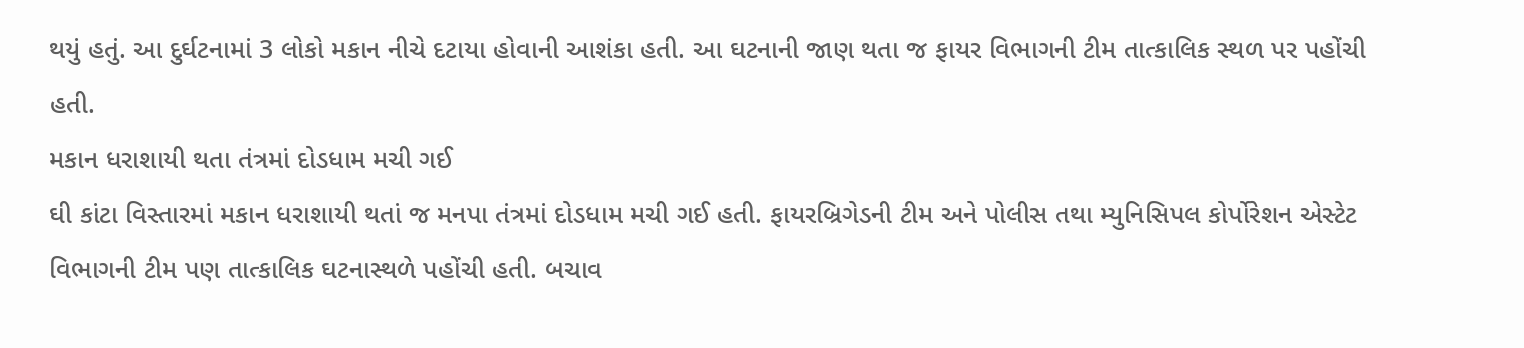થયું હતું. આ દુર્ઘટનામાં 3 લોકો મકાન નીચે દટાયા હોવાની આશંકા હતી. આ ઘટનાની જાણ થતા જ ફાયર વિભાગની ટીમ તાત્કાલિક સ્થળ પર પહોંચી હતી.
મકાન ધરાશાયી થતા તંત્રમાં દોડધામ મચી ગઈ
ઘી કાંટા વિસ્તારમાં મકાન ધરાશાયી થતાં જ મનપા તંત્રમાં દોડધામ મચી ગઈ હતી. ફાયરબ્રિગેડની ટીમ અને પોલીસ તથા મ્યુનિસિપલ કોર્પોરેશન એસ્ટેટ વિભાગની ટીમ પણ તાત્કાલિક ઘટનાસ્થળે પહોંચી હતી. બચાવ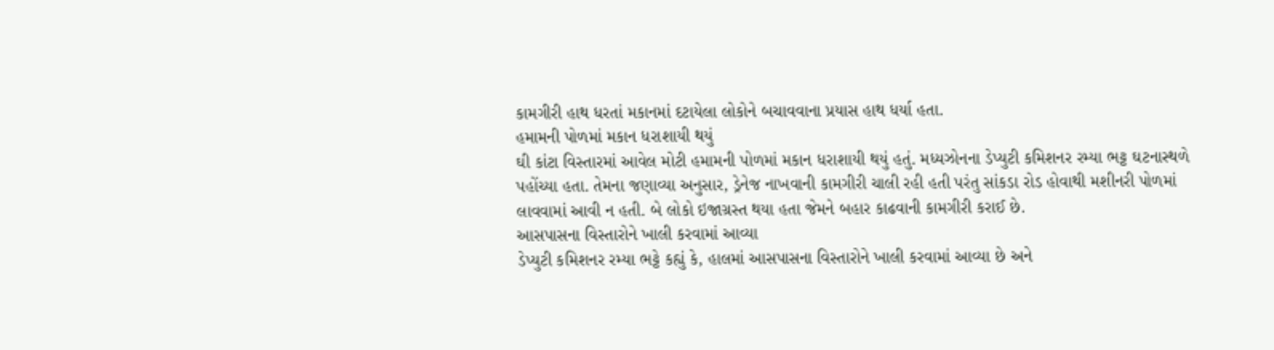કામગીરી હાથ ધરતાં મકાનમાં દટાયેલા લોકોને બચાવવાના પ્રયાસ હાથ ધર્યા હતા.
હમામની પોળમાં મકાન ધરાશાયી થયું
ઘી કાંટા વિસ્તારમાં આવેલ મોટી હમામની પોળમાં મકાન ધરાશાયી થયું હતું. મધ્યઝોનના ડેપ્યુટી કમિશનર રમ્યા ભટ્ટ ઘટનાસ્થળે પહોંચ્યા હતા. તેમના જણાવ્યા અનુસાર, ડ્રેનેજ નાખવાની કામગીરી ચાલી રહી હતી પરંતુ સાંકડા રોડ હોવાથી મશીનરી પોળમાં લાવવામાં આવી ન હતી. બે લોકો ઇજાગ્રસ્ત થયા હતા જેમને બહાર કાઢવાની કામગીરી કરાઈ છે.
આસપાસના વિસ્તારોને ખાલી કરવામાં આવ્યા
ડેપ્યુટી કમિશનર રમ્યા ભટ્ટે કહ્યું કે, હાલમાં આસપાસના વિસ્તારોને ખાલી કરવામાં આવ્યા છે અને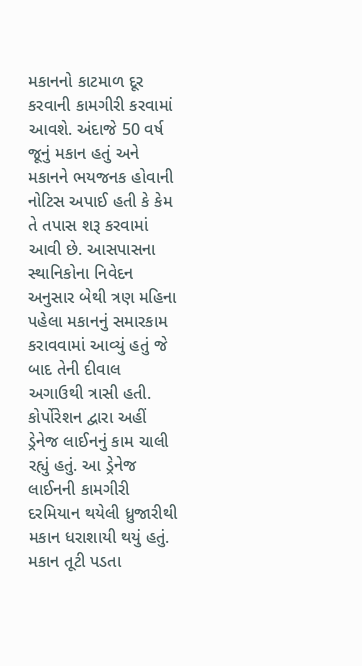મકાનનો કાટમાળ દૂર કરવાની કામગીરી કરવામાં આવશે. અંદાજે 50 વર્ષ જૂનું મકાન હતું અને મકાનને ભયજનક હોવાની નોટિસ અપાઈ હતી કે કેમ તે તપાસ શરૂ કરવામાં આવી છે. આસપાસના સ્થાનિકોના નિવેદન અનુસાર બેથી ત્રણ મહિના પહેલા મકાનનું સમારકામ કરાવવામાં આવ્યું હતું જે બાદ તેની દીવાલ અગાઉથી ત્રાસી હતી.
કોર્પોરેશન દ્વારા અહીં ડ્રેનેજ લાઈનનું કામ ચાલી રહ્યું હતું. આ ડ્રેનેજ લાઈનની કામગીરી દરમિયાન થયેલી ધ્રુજારીથી મકાન ધરાશાયી થયું હતું. મકાન તૂટી પડતા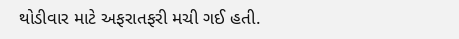થોડીવાર માટે અફરાતફરી મચી ગઈ હતી.